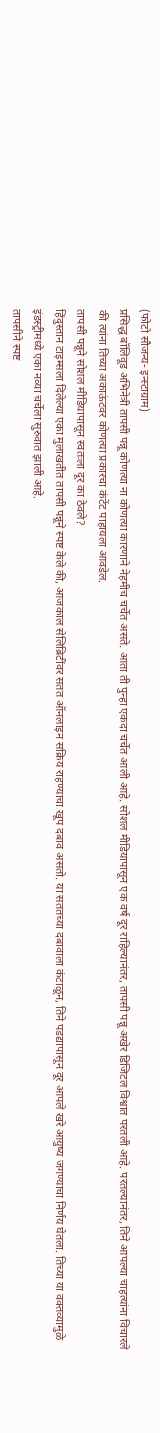(फोटो सौजन्य- इन्स्टाग्राम)
प्रसिद्ध बॉलिवूड अभिनेत्री तापसी पन्नू कोणत्या ना कोणत्या कारणाने नेहमीच चर्चेत असते. आता ती पुन्हा एकदा चर्चेत आली आहे. सोशल मीडियापासून एक वर्ष दूर राहिल्यानंतर, तापसी पन्नू अखेर डिजिटल विश्वात परतली आहे. परतल्यानंतर, तिने आपल्या चाहत्यांना विचारले की त्यांना तिच्या अकाऊंटवर कोणत्या प्रकारचा कंटेंट पाहायला आवडेल.
तापसी पन्नूने सोशल मीडियापासून स्वतःला दूर का ठेवले?
हिंदुस्तान टाइम्सला दिलेल्या एका मुलाखतीत तापसी पन्नूने स्पष्ट केले की, आजकाल सेलिब्रिटींवर सतत ऑनलाइन सक्रिय राहण्याचा खूप दबाव असतो. या सततच्या दबावाला कंटाळून, तिने पडद्यापासून दूर आपले खरे आयुष्य जगण्याचा निर्णय घेतला. तिच्या या वक्तव्यामुळे इंडस्ट्रीमध्ये एका नव्या चर्चेला सुरुवात झाली आहे.
तापसीने स्पष्ट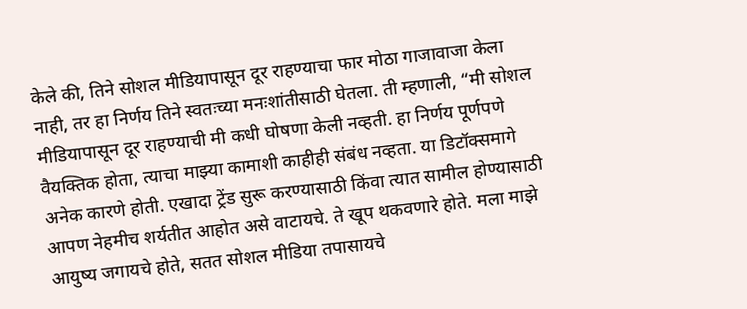केले की, तिने सोशल मीडियापासून दूर राहण्याचा फार मोठा गाजावाजा केला नाही, तर हा निर्णय तिने स्वतःच्या मनःशांतीसाठी घेतला. ती म्हणाली, “मी सोशल मीडियापासून दूर राहण्याची मी कधी घोषणा केली नव्हती. हा निर्णय पूर्णपणे वैयक्तिक होता, त्याचा माझ्या कामाशी काहीही संबंध नव्हता. या डिटॉक्समागे अनेक कारणे होती. एखादा ट्रेंड सुरू करण्यासाठी किंवा त्यात सामील होण्यासाठी आपण नेहमीच शर्यतीत आहोत असे वाटायचे. ते खूप थकवणारे होते. मला माझे आयुष्य जगायचे होते, सतत सोशल मीडिया तपासायचे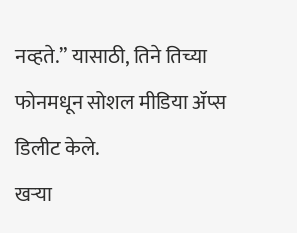नव्हते.” यासाठी, तिने तिच्या फोनमधून सोशल मीडिया ॲप्स डिलीट केले.
खऱ्या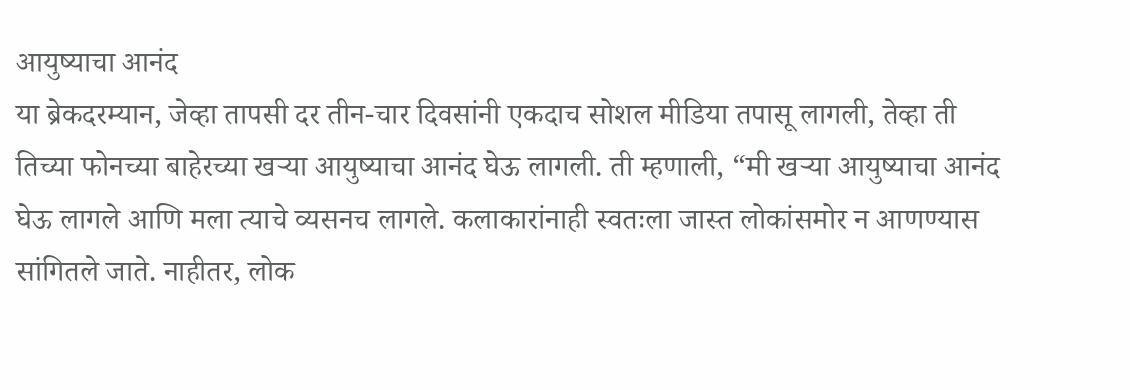आयुष्याचा आनंद
या ब्रेकदरम्यान, जेव्हा तापसी दर तीन-चार दिवसांनी एकदाच सोशल मीडिया तपासू लागली, तेव्हा ती तिच्या फोनच्या बाहेरच्या खऱ्या आयुष्याचा आनंद घेऊ लागली. ती म्हणाली, “मी खऱ्या आयुष्याचा आनंद घेऊ लागले आणि मला त्याचे व्यसनच लागले. कलाकारांनाही स्वतःला जास्त लोकांसमोर न आणण्यास सांगितले जाते. नाहीतर, लोक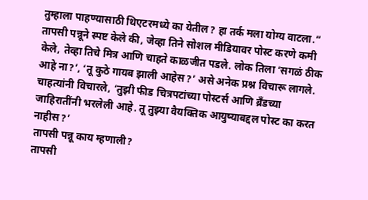तुम्हाला पाहण्यासाठी थिएटरमध्ये का येतील? हा तर्क मला योग्य वाटला.”
तापसी पन्नूने स्पष्ट केले की, जेव्हा तिने सोशल मीडियावर पोस्ट करणे कमी केले, तेव्हा तिचे मित्र आणि चाहते काळजीत पडले. लोक तिला ‘सगळं ठीक आहे ना?’, ‘तू कुठे गायब झाली आहेस?’ असे अनेक प्रश्न विचारू लागले. चाहत्यांनी विचारले, ‘तुझी फीड चित्रपटांच्या पोस्टर्स आणि ब्रँडच्या जाहिरातींनी भरलेली आहे. तू तुझ्या वैयक्तिक आयुष्याबद्दल पोस्ट का करत नाहीस?’
तापसी पन्नू काय म्हणाली?
तापसी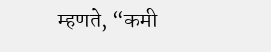म्हणते, “कमी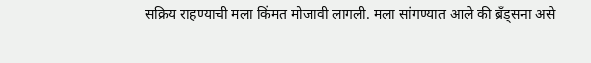सक्रिय राहण्याची मला किंमत मोजावी लागली. मला सांगण्यात आले की ब्रँड्सना असे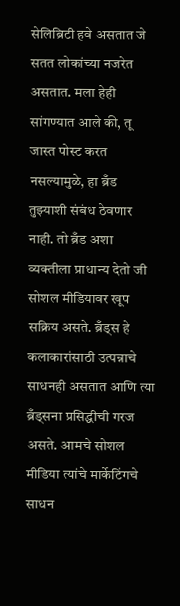सेलिब्रिटी हवे असतात जे सतत लोकांच्या नजरेत असतात. मला हेही सांगण्यात आले की, तू जास्त पोस्ट करत नसल्यामुळे, हा ब्रँड तुझ्याशी संबंध ठेवणार नाही. तो ब्रँड अशा व्यक्तीला प्राधान्य देतो जी सोशल मीडियावर खूप सक्रिय असते. ब्रँड्स हे कलाकारांसाठी उत्पन्नाचे साधनही असतात आणि त्या ब्रँड्सना प्रसिद्धीची गरज असते. आमचे सोशल मीडिया त्यांचे मार्केटिंगचे साधन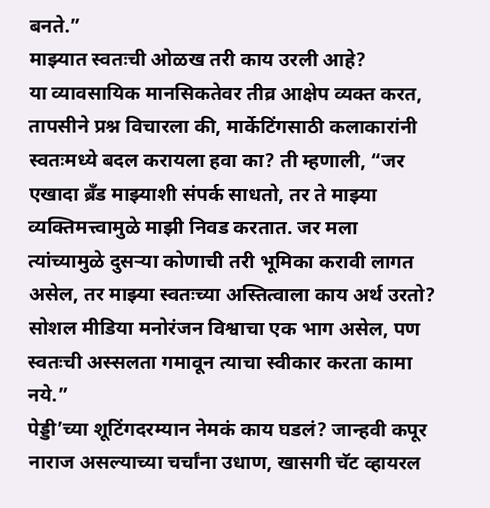बनते.”
माझ्यात स्वतःची ओळख तरी काय उरली आहे?
या व्यावसायिक मानसिकतेवर तीव्र आक्षेप व्यक्त करत, तापसीने प्रश्न विचारला की, मार्केटिंगसाठी कलाकारांनी स्वतःमध्ये बदल करायला हवा का? ती म्हणाली, “जर एखादा ब्रँड माझ्याशी संपर्क साधतो, तर ते माझ्या व्यक्तिमत्त्वामुळे माझी निवड करतात. जर मला त्यांच्यामुळे दुसऱ्या कोणाची तरी भूमिका करावी लागत असेल, तर माझ्या स्वतःच्या अस्तित्वाला काय अर्थ उरतो? सोशल मीडिया मनोरंजन विश्वाचा एक भाग असेल, पण स्वतःची अस्सलता गमावून त्याचा स्वीकार करता कामा नये.”
पेड्डी’च्या शूटिंगदरम्यान नेमकं काय घडलं? जान्हवी कपूर नाराज असल्याच्या चर्चांना उधाण, खासगी चॅट व्हायरल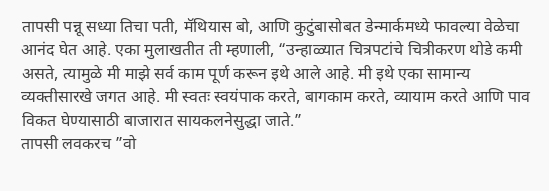तापसी पन्नू सध्या तिचा पती, मॅथियास बो, आणि कुटुंबासोबत डेन्मार्कमध्ये फावल्या वेळेचा आनंद घेत आहे. एका मुलाखतीत ती म्हणाली, “उन्हाळ्यात चित्रपटांचे चित्रीकरण थोडे कमी असते, त्यामुळे मी माझे सर्व काम पूर्ण करून इथे आले आहे. मी इथे एका सामान्य व्यक्तीसारखे जगत आहे. मी स्वतः स्वयंपाक करते, बागकाम करते, व्यायाम करते आणि पाव विकत घेण्यासाठी बाजारात सायकलनेसुद्धा जाते.”
तापसी लवकरच ”वो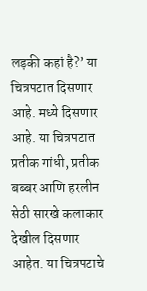लड़की कहां है?’ या चित्रपटात दिसणार आहे. मध्ये दिसणार आहे. या चित्रपटात प्रतीक गांधी, प्रतीक बब्बर आणि हरलीन सेठी सारखे कलाकार देखील दिसणार आहेत. या चित्रपटाचे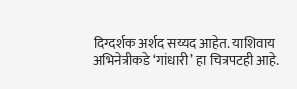दिग्दर्शक अर्शद सय्यद आहेत. याशिवाय अभिनेत्रीकडे ‘गांधारी’ हा चित्रपटही आहे.